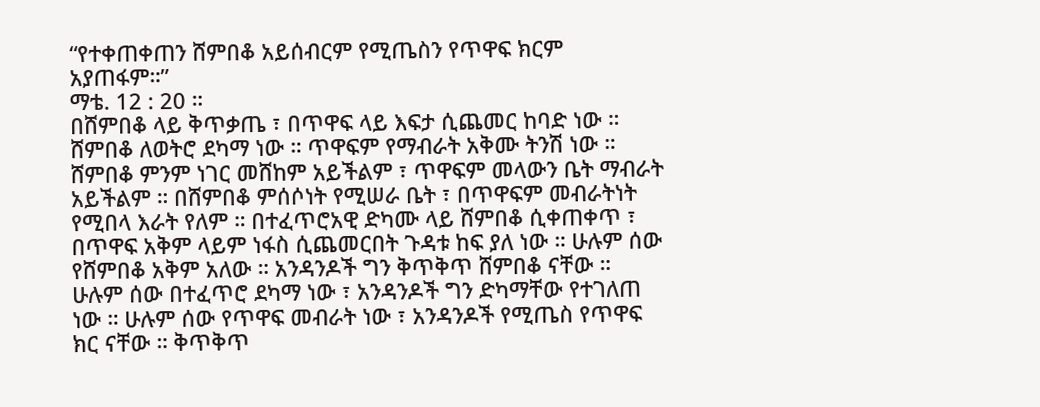“የተቀጠቀጠን ሸምበቆ አይሰብርም የሚጤስን የጥዋፍ ክርም አያጠፋም።”
ማቴ. 12 : 20 ።
በሸምበቆ ላይ ቅጥቃጤ ፣ በጥዋፍ ላይ እፍታ ሲጨመር ከባድ ነው ። ሸምበቆ ለወትሮ ደካማ ነው ። ጥዋፍም የማብራት አቅሙ ትንሽ ነው ። ሸምበቆ ምንም ነገር መሸከም አይችልም ፣ ጥዋፍም መላውን ቤት ማብራት አይችልም ። በሸምበቆ ምሰሶነት የሚሠራ ቤት ፣ በጥዋፍም መብራትነት የሚበላ እራት የለም ። በተፈጥሮአዊ ድካሙ ላይ ሸምበቆ ሲቀጠቀጥ ፣ በጥዋፍ አቅም ላይም ነፋስ ሲጨመርበት ጉዳቱ ከፍ ያለ ነው ። ሁሉም ሰው የሸምበቆ አቅም አለው ። አንዳንዶች ግን ቅጥቅጥ ሸምበቆ ናቸው ። ሁሉም ሰው በተፈጥሮ ደካማ ነው ፣ አንዳንዶች ግን ድካማቸው የተገለጠ ነው ። ሁሉም ሰው የጥዋፍ መብራት ነው ፣ አንዳንዶች የሚጤስ የጥዋፍ ክር ናቸው ። ቅጥቅጥ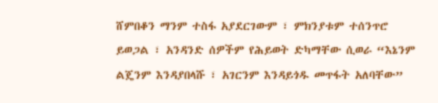ሸምበቆን ማንም ተስፋ አያደርገውም ፣ ምክንያቱም ተሰንጥሮ ይወጋል ፣ አንዳንድ ሰዎችም የሕይወት ድካማቸው ሲወራ “እኔንም ልጄንም እንዳያበላሹ ፣ አገርንም እንዳይጎዱ መጥፋት አለባቸው”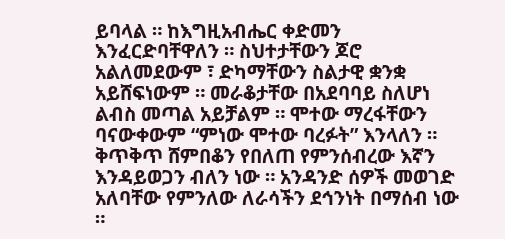ይባላል ። ከእግዚአብሔር ቀድመን እንፈርድባቸዋለን ። ስህተታቸውን ጆሮ አልለመደውም ፣ ድካማቸውን ስልታዊ ቋንቋ አይሸፍነውም ። መራቆታቸው በአደባባይ ስለሆነ ልብስ መጣል አይቻልም ። ሞተው ማረፋቸውን ባናውቀውም “ምነው ሞተው ባረፉት” እንላለን ። ቅጥቅጥ ሸምበቆን የበለጠ የምንሰብረው እኛን እንዳይወጋን ብለን ነው ። አንዳንድ ሰዎች መወገድ አለባቸው የምንለው ለራሳችን ደኅንነት በማሰብ ነው ።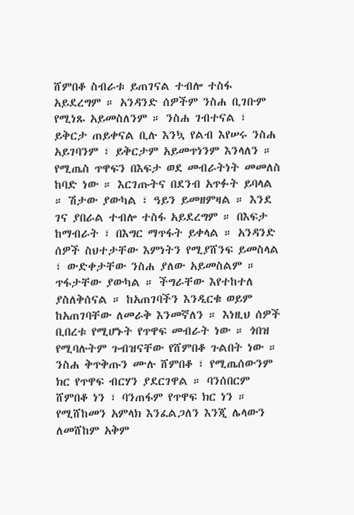ሸምበቆ ስብራቱ ይጠገናል ተብሎ ተስፋ አይደረግም ። አንዳንድ ሰዎችም ንስሐ ቢገቡም የሚነጹ አይመስለንም ። ንስሐ ገብተናል ፣ ይቅርታ ጠይቀናል ቢሉ እንኳ የልብ እየሠሩ ንስሐ አይገባንም ፣ ይቅርታም አይመጥነንም እንላለን ።
የሚጤስ ጥዋፍን በእፍታ ወደ መብራትነት መመለስ ከባድ ነው ። እርገጡትና በደንብ አጥፉት ይባላል ። ሽታው ያውካል ፣ ዓይን ይመዘምዛል ። እንደ ገና ያበራል ተብሎ ተስፋ አይደረግም ። በእፍታ ከማብራት ፣ በእግር ማጥፋት ይቀላል ። አንዳንድ ሰዎች ስህተታቸው እምነትን የሚያሸንፍ ይመስላል ፣ ውድቀታቸው ንስሐ ያለው አይመስልም ። ጥፋታቸው ያውካል ። ችግራቸው እየተከተለ ያስለቅሰናል ። ከአጠገባችን እንዲርቁ ወይም ከአጠገባቸው ለመራቅ እንመኛለን ። እነዚህ ሰዎች ቢበረቱ የሚሆኑት የጥዋፍ መብራት ነው ። ጎበዝ የሚባሉትም ጉብዝናቸው የሸምበቆ ጉልበት ነው ። ንስሐ ቅጥቅጡን ሙሉ ሸምበቆ ፣ የሚጤሰውንም ክር የጥዋፍ ብርሃን ያደርገዋል ። ባንሰበርም ሸምበቆ ነን ፣ ባንጠፋም የጥዋፍ ክር ነን ። የሚሸከመን አምላክ እንፈልጋለን እንጂ ሌላውን ለመሸከም አቅም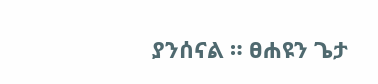ያንሰናል ። ፀሐዩን ጌታ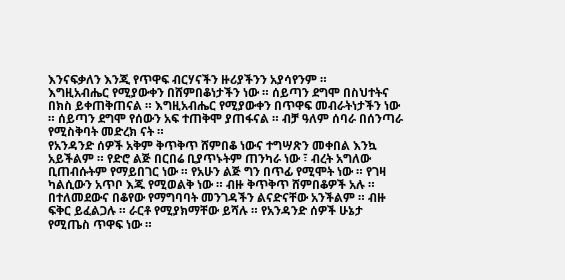እንናፍቃለን እንጂ የጥዋፍ ብርሃናችን ዙሪያችንን አያሳየንም ።
እግዚአብሔር የሚያውቀን በሸምበቆነታችን ነው ። ሰይጣን ደግሞ በስህተትና በክስ ይቀጠቅጠናል ። እግዚአብሔር የሚያውቀን በጥዋፍ መብራትነታችን ነው ። ሰይጣን ደግሞ የሰውን አፍ ተጠቅሞ ያጠፋናል ። ብቻ ዓለም ሰባራ በሰንጣራ የሚስቅባት መድረክ ናት ።
የአንዳንድ ሰዎች አቅም ቅጥቅጥ ሸምበቆ ነውና ተግሣጽን መቀበል እንኳ አይችልም ። የድሮ ልጅ በርበሬ ቢያጥኑትም ጠንካራ ነው ፣ ብረት አግለው ቢጠብሱትም የማይበገር ነው ። የአሁን ልጅ ግን በጥፊ የሚሞት ነው ። የገዛ ካልሲውን አጥቦ እጁ የሚወልቅ ነው ። ብዙ ቅጥቅጥ ሸምበቆዎች አሉ ። በተለመደውና በቆየው የማግባባት መንገዳችን ልናድናቸው አንችልም ። ብዙ ፍቅር ይፈልጋሉ ። ራርቶ የሚያክማቸው ይሻሉ ። የአንዳንድ ሰዎች ሁኔታ የሚጤስ ጥዋፍ ነው ።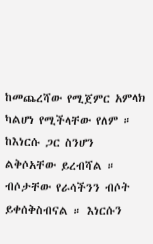ከመጨረሻው የሚጀምር አምላክ ካልሆነ የሚችላቸው የለም ። ከእነርሱ ጋር ስንሆን ልቅሶአቸው ይረብሻል ። ብሶታቸው የራሳችንን ብሶት ይቀሰቅስብናል ። እነርሱን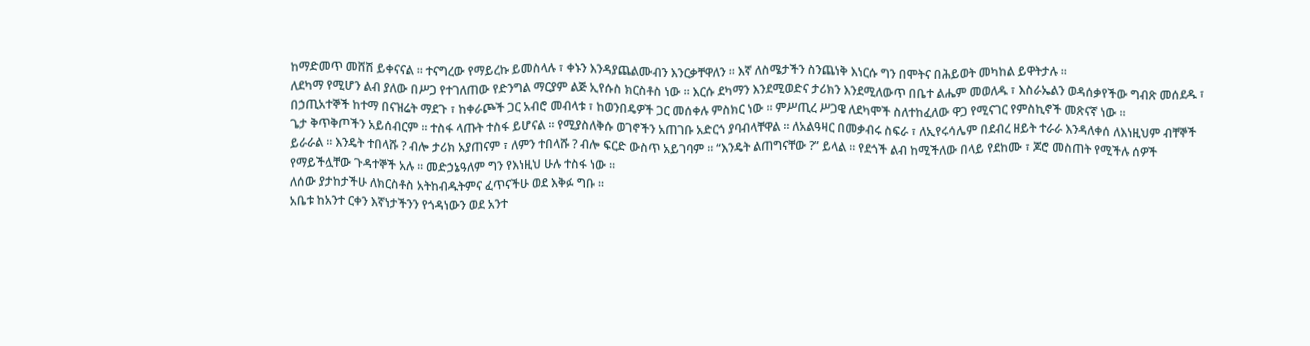ከማድመጥ መሸሽ ይቀናናል ። ተናግረው የማይረኩ ይመስላሉ ፣ ቀኑን እንዳያጨልሙብን እንርቃቸዋለን ። እኛ ለስሜታችን ስንጨነቅ እነርሱ ግን በሞትና በሕይወት መካከል ይዋትታሉ ።
ለደካማ የሚሆን ልብ ያለው በሥጋ የተገለጠው የድንግል ማርያም ልጅ ኢየሱስ ክርስቶስ ነው ። እርሱ ደካማን እንደሚወድና ታሪክን እንደሚለውጥ በቤተ ልሔም መወለዱ ፣ እስራኤልን ወዳሰቃየችው ግብጽ መሰደዱ ፣ በኃጢአተኞች ከተማ በናዝሬት ማደጉ ፣ ከቀራጮች ጋር አብሮ መብላቱ ፣ ከወንበዴዎች ጋር መሰቀሉ ምስክር ነው ። ምሥጢረ ሥጋዌ ለደካሞች ስለተከፈለው ዋጋ የሚናገር የምስኪኖች መጽናኛ ነው ።
ጌታ ቅጥቅጦችን አይሰብርም ። ተስፋ ላጡት ተስፋ ይሆናል ። የሚያስለቅሱ ወገኖችን አጠገቡ አድርጎ ያባብላቸዋል ። ለአልዓዛር በመቃብሩ ስፍራ ፣ ለኢየሩሳሌም በደብረ ዘይት ተራራ እንዳለቀሰ ለእነዚህም ብቸኞች ይራራል ። እንዴት ተበላሹ ? ብሎ ታሪክ አያጠናም ፣ ለምን ተበላሹ ? ብሎ ፍርድ ውስጥ አይገባም ። “እንዴት ልጠግናቸው ?” ይላል ። የደጎች ልብ ከሚችለው በላይ የደከሙ ፣ ጆሮ መስጠት የሚችሉ ሰዎች የማይችሏቸው ጉዳተኞች አሉ ። መድኃኔዓለም ግን የእነዚህ ሁሉ ተስፋ ነው ።
ለሰው ያታከታችሁ ለክርስቶስ አትከብዱትምና ፈጥናችሁ ወደ እቅፉ ግቡ ።
አቤቱ ከአንተ ርቀን እኛነታችንን የጎዳነውን ወደ አንተ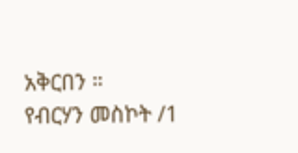አቅርበን ።
የብርሃን መስኮት /1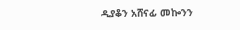ዲያቆን አሸናፊ መኰንን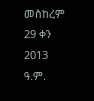መስከረም 29 ቀን 2013 ዓ.ም.